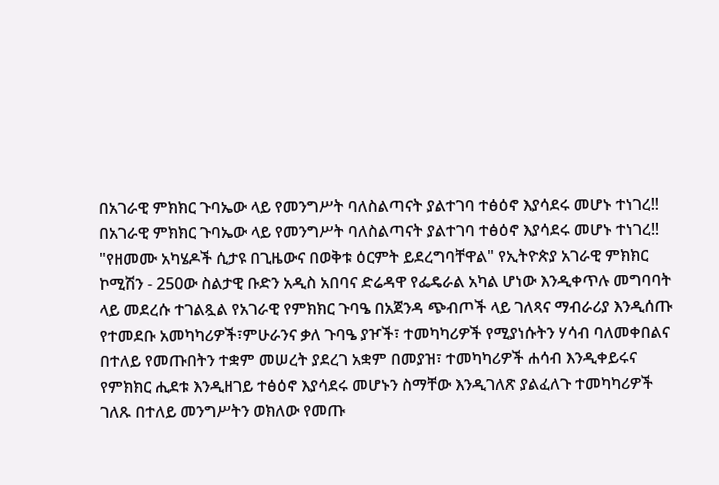በአገራዊ ምክክር ጉባኤው ላይ የመንግሥት ባለስልጣናት ያልተገባ ተፅዕኖ እያሳደሩ መሆኑ ተነገረ‼
በአገራዊ ምክክር ጉባኤው ላይ የመንግሥት ባለስልጣናት ያልተገባ ተፅዕኖ እያሳደሩ መሆኑ ተነገረ‼ "የዘመሙ አካሄዶች ሲታዩ በጊዜውና በወቅቱ ዕርምት ይደረግባቸዋል" የኢትዮጵያ አገራዊ ምክክር ኮሚሽን - 250ው ስልታዊ ቡድን አዲስ አበባና ድሬዳዋ የፌዴራል አካል ሆነው እንዲቀጥሉ መግባባት ላይ መደረሱ ተገልጿል የአገራዊ የምክክር ጉባዔ በአጀንዳ ጭብጦች ላይ ገለጻና ማብራሪያ እንዲሰጡ የተመደቡ አመካካሪዎች፣ምሁራንና ቃለ ጉባዔ ያዦች፣ ተመካካሪዎች የሚያነሱትን ሃሳብ ባለመቀበልና በተለይ የመጡበትን ተቋም መሠረት ያደረገ አቋም በመያዝ፣ ተመካካሪዎች ሐሳብ እንዲቀይሩና የምክክር ሒደቱ እንዲዘገይ ተፅዕኖ እያሳደሩ መሆኑን ስማቸው እንዲገለጽ ያልፈለጉ ተመካካሪዎች ገለጹ በተለይ መንግሥትን ወክለው የመጡ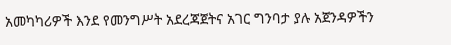አመካካሪዎች እንደ የመንግሥት አደረጃጀትና አገር ግንባታ ያሉ አጀንዳዎችን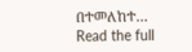በተመለከተ…
Read the full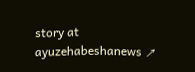story at ayuzehabeshanews ↗